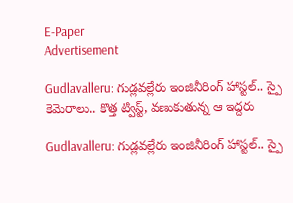E-Paper
Advertisement

Gudlavalleru: గుడ్లవల్లేరు ఇంజినీరింగ్ హాస్టల్.. స్పై కెమెరాలు.. కొత్త ట్విస్ట్‌, వణుకుతున్న ఆ ఇద్దరు

Gudlavalleru: గుడ్లవల్లేరు ఇంజినీరింగ్ హాస్టల్.. స్పై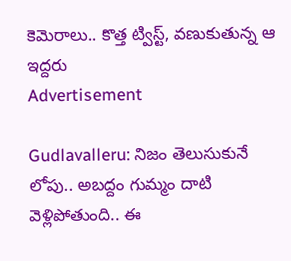కెమెరాలు.. కొత్త ట్విస్ట్‌, వణుకుతున్న ఆ ఇద్దరు
Advertisement

Gudlavalleru: నిజం తెలుసుకునే లోపు.. అబద్దం గుమ్మం దాటి వెళ్లిపోతుంది.. ఈ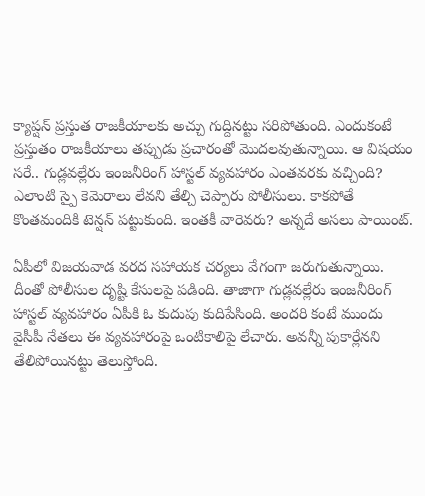క్యాప్షన్ ప్రస్తుత రాజకీయాలకు అచ్చు గుద్దినట్టు సరిపోతుంది. ఎందుకంటే ప్రస్తుతం రాజకీయాలు తప్పుడు ప్రచారంతో మొదలవుతున్నాయి. ఆ విషయం సరే.. గుడ్లవల్లేరు ఇంజనీరింగ్ హాస్టల్ వ్యవహారం ఎంతవరకు వచ్చింది? ఎలాంటి స్పై కెమెరాలు లేవని తేల్చి చెప్పారు పోలీసులు. కాకపోతే కొంతమందికి టెన్షన్ పట్టుకుంది. ఇంతకీ వారెవరు? అన్నదే అసలు పాయింట్.

ఏపీలో విజయవాడ వరద సహాయక చర్యలు వేగంగా జరుగుతున్నాయి. దీంతో పోలీసుల దృష్టి కేసులపై పడింది. తాజాగా గుడ్లవల్లేరు ఇంజనీరింగ్ హాస్టల్ వ్యవహారం ఏపీకి ఓ కుదుపు కుదిపేసింది. అందరి కంటే ముందు వైసీపీ నేతలు ఈ వ్యవహారంపై ఒంటికాలిపై లేచారు. అవన్నీ పుకార్లేనని తేలిపోయినట్టు తెలుస్తోంది.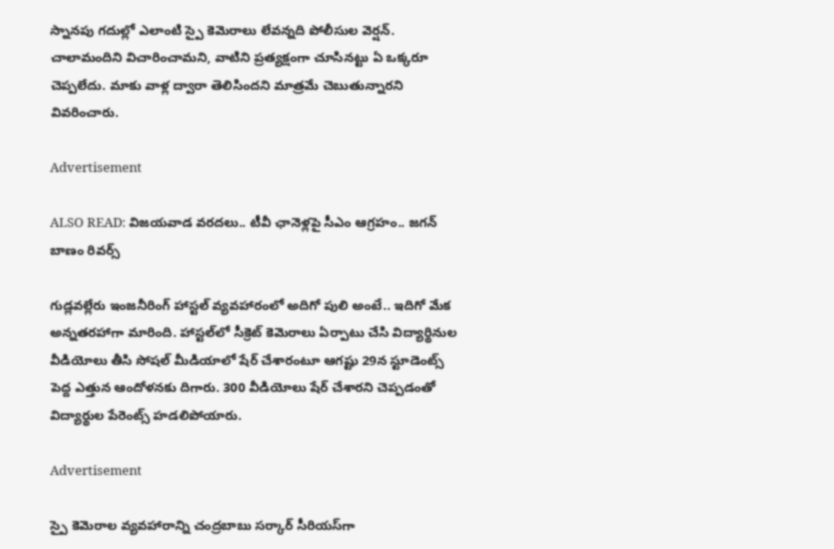స్నానపు గదుల్లో ఎలాంటి స్పై కెమెరాలు లేవన్నది పోలీసుల వెర్షన్. చాలామందిని విచారించామని, వాటిని ప్రత్యక్షంగా చూసినట్టు ఏ ఒక్కరూ చెప్పలేదు. మాకు వాళ్ల ద్వారా తెలిసిందని మాత్రమే చెబుతున్నారని వివరించారు.

Advertisement

ALSO READ: విజయవాడ వరదలు.. టీవీ ఛానెళ్లపై సీఎం ఆగ్రహం.. జగన్ బాణం రివర్స్

గుడ్లవల్లేరు ఇంజనీరింగ్ హాస్టల్ వ్యవహారంలో అదిగో పులి అంటే.. ఇదిగో మేక అన్నతరహాగా మారింది. హాస్టల్‌లో సీక్రెట్ కెమెరాలు ఏర్పాటు చేసి విద్యార్థినుల వీడియోలు తీసి సోషల్ మీడియాలో షేర్ చేశారంటూ ఆగష్టు 29న స్టూడెంట్స్ పెద్ద ఎత్తున ఆందోళనకు దిగారు. 300 వీడియోలు షేర్ చేశారని చెప్పడంతో విద్యార్థుల పేరెంట్స్ హడలిపోయారు.

Advertisement

స్పై కెమెరాల వ్యవహారాన్ని చంద్రబాబు సర్కార్ సీరియస్‌గా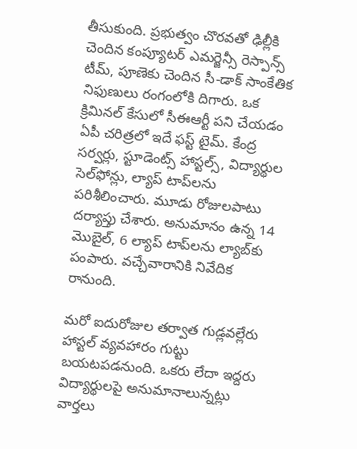తీసుకుంది. ప్రభుత్వం చొరవతో ఢిల్లీకి చెందిన కంప్యూటర్ ఎమర్జెన్సీ రెస్పాన్స్ టీమ్, పూణెకు చెందిన సీ-డాక్ సాంకేతిక నిఫుణులు రంగంలోకి దిగారు. ఒక క్రిమినల్ కేసులో సీఈఆర్టీ పని చేయడం ఏపీ చరిత్రలో ఇదే ఫస్ట్ టైమ్. కేంద్ర సర్వర్లు, స్టూడెంట్స్ హాస్టల్స్, విద్యార్థుల సెల్‌‌ఫోన్లు, ల్యాప్ టాప్‌లను పరిశీలించారు. మూడు రోజులపాటు దర్యాప్తు చేశారు. అనుమానం ఉన్న 14 మొబైల్, 6 ల్యాప్ టాప్‌లను ల్యాబ్‌కు పంపారు. వచ్చేవారానికి నివేదిక రానుంది.

మరో ఐదురోజుల తర్వాత గుడ్లవల్లేరు హాస్టల్ వ్యవహారం గుట్టు బయటపడనుంది. ఒకరు లేదా ఇద్దరు విద్యార్థులపై అనుమానాలున్నట్లు వార్తలు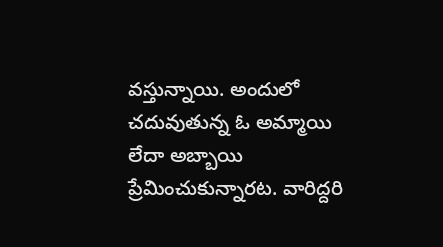వస్తున్నాయి. అందులో చదువుతున్న ఓ అమ్మాయి లేదా అబ్బాయి ప్రేమించుకున్నారట. వారిద్దరి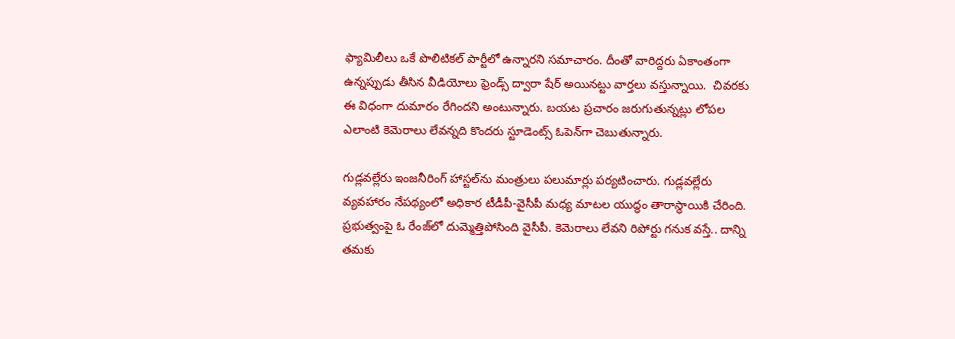ఫ్యామిలీలు ఒకే పొలిటికల్ పార్టీలో ఉన్నారని సమాచారం. దీంతో వారిద్దరు ఏకాంతంగా ఉన్నప్పుడు తీసిన వీడియోలు ఫ్రెండ్స్ ద్వారా షేర్ అయినట్టు వార్తలు వస్తున్నాయి.  చివరకు ఈ విధంగా దుమారం రేగిందని అంటున్నారు. బయట ప్రచారం జరుగుతున్నట్లు లోపల ఎలాంటి కెమెరాలు లేవన్నది కొందరు స్టూడెంట్స్ ఓపెన్‌గా చెబుతున్నారు.

గుడ్లవల్లేరు ఇంజనీరింగ్ హాస్టల్‌ను మంత్రులు పలుమార్లు పర్యటించారు. గుడ్లవల్లేరు వ్యవహారం నేపథ్యంలో అధికార టీడీపీ-వైసీపీ మధ్య మాటల యుద్ధం తారాస్థాయికి చేరింది. ప్రభుత్వంపై ఓ రేంజ్‌లో దుమ్మెత్తిపోసింది వైసీపీ. కెమెరాలు లేవని రిపోర్టు గనుక వస్తే.. దాన్ని తమకు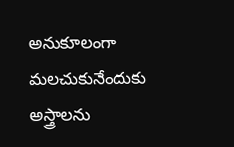అనుకూలంగా మలచుకునేందుకు అస్త్రాలను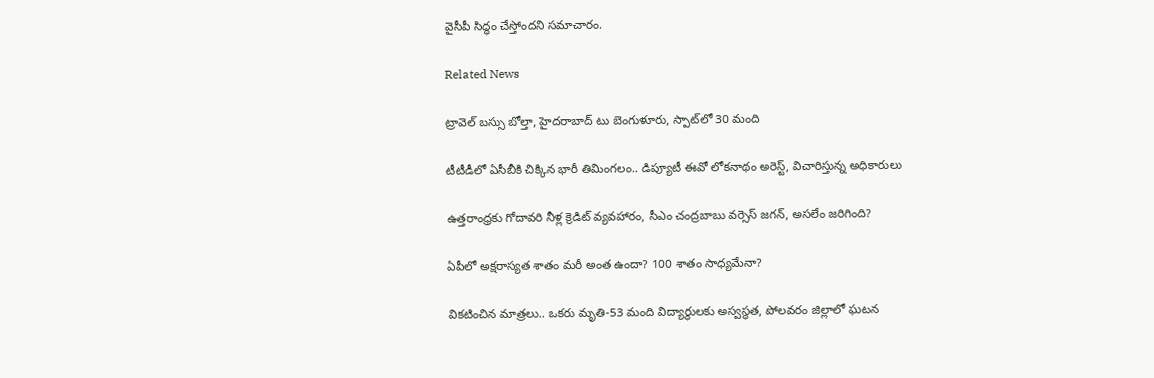వైసీపీ సిద్ధం చేస్తోందని సమాచారం.

Related News

ట్రావెల్ బస్సు బోల్తా, హైదరాబాద్ టు బెంగుళూరు, స్పాట్‌లో 30 మంది

టీటీడీలో ఏసీబీకి చిక్కిన భారీ తిమింగలం.. డిప్యూటీ ఈవో లోకనాథం అరెస్ట్, విచారిస్తున్న అధికారులు

ఉత్తరాంధ్రకు గోదావరి నీళ్ల క్రెడిట్ వ్యవహారం, సీఎం చంద్రబాబు వర్సెస్ జగన్, అసలేం జరిగింది?

ఏపీలో అక్షరాస్యత శాతం మరీ అంత ఉందా? 100 శాతం సాధ్యమేనా?

వికటించిన మాత్రలు.. ఒకరు మృతి-53 మంది విద్యార్థులకు అస్వస్థత, పోలవరం జిల్లాలో ఘటన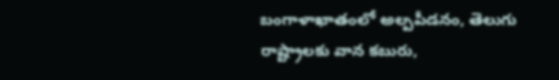బంగాళాఖాతంలో అల్పపీడనం, తెలుగు రాష్ట్రాలకు వాన కబురు,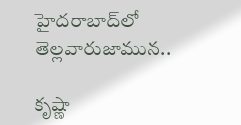హైదరాబాద్‌లో తెల్లవారుజామున..

కృష్ణా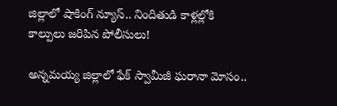జిల్లాలో షాకింగ్ న్యూస్.. నిందితుడి కాళ్లల్లోకి కాల్పులు జరిపిన పోలీసులు!

అన్నమయ్య జిల్లాలో ఫేక్ స్వామీజీ ఘరానా మోసం..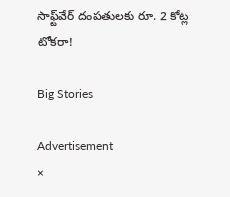సాఫ్ట్‌వేర్ దంపతులకు రూ. 2 కోట్ల టోకరా!

Big Stories

Advertisement
×